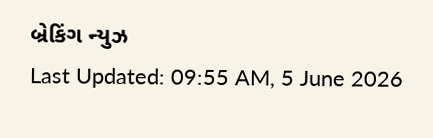બ્રેકિંગ ન્યુઝ
Last Updated: 09:55 AM, 5 June 2026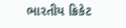ભારતીય ક્રિકેટ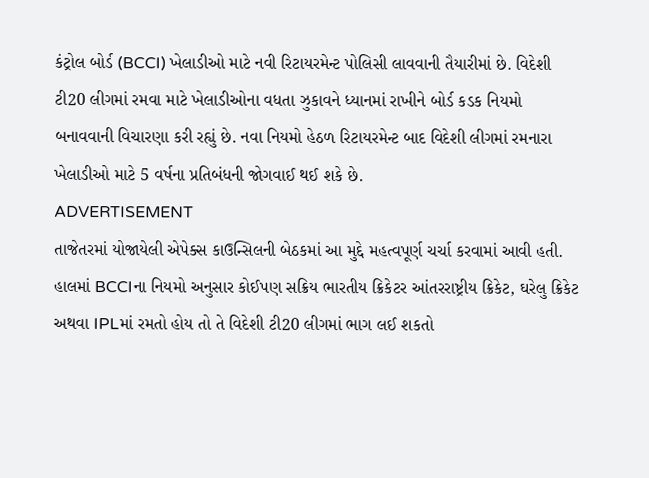કંટ્રોલ બોર્ડ (BCCI) ખેલાડીઓ માટે નવી રિટાયરમેન્ટ પોલિસી લાવવાની તૈયારીમાં છે. વિદેશી ટી20 લીગમાં રમવા માટે ખેલાડીઓના વધતા ઝુકાવને ધ્યાનમાં રાખીને બોર્ડ કડક નિયમો બનાવવાની વિચારણા કરી રહ્યું છે. નવા નિયમો હેઠળ રિટાયરમેન્ટ બાદ વિદેશી લીગમાં રમનારા ખેલાડીઓ માટે 5 વર્ષના પ્રતિબંધની જોગવાઈ થઈ શકે છે.
ADVERTISEMENT
તાજેતરમાં યોજાયેલી એપેક્સ કાઉન્સિલની બેઠકમાં આ મુદ્દે મહત્વપૂર્ણ ચર્ચા કરવામાં આવી હતી. હાલમાં BCCIના નિયમો અનુસાર કોઈપણ સક્રિય ભારતીય ક્રિકેટર આંતરરાષ્ટ્રીય ક્રિકેટ, ઘરેલુ ક્રિકેટ અથવા IPLમાં રમતો હોય તો તે વિદેશી ટી20 લીગમાં ભાગ લઈ શકતો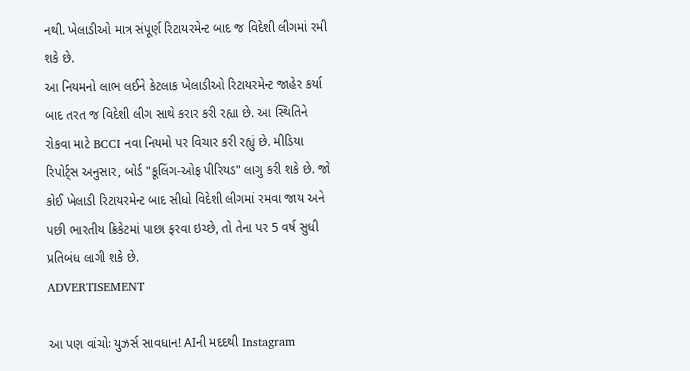નથી. ખેલાડીઓ માત્ર સંપૂર્ણ રિટાયરમેન્ટ બાદ જ વિદેશી લીગમાં રમી શકે છે.
આ નિયમનો લાભ લઈને કેટલાક ખેલાડીઓ રિટાયરમેન્ટ જાહેર કર્યા બાદ તરત જ વિદેશી લીગ સાથે કરાર કરી રહ્યા છે. આ સ્થિતિને રોકવા માટે BCCI નવા નિયમો પર વિચાર કરી રહ્યું છે. મીડિયા રિપોર્ટ્સ અનુસાર, બોર્ડ "કૂલિંગ-ઓફ પીરિયડ" લાગુ કરી શકે છે. જો કોઈ ખેલાડી રિટાયરમેન્ટ બાદ સીધો વિદેશી લીગમાં રમવા જાય અને પછી ભારતીય ક્રિકેટમાં પાછા ફરવા ઇચ્છે, તો તેના પર 5 વર્ષ સુધી પ્રતિબંધ લાગી શકે છે.
ADVERTISEMENT

આ પણ વાંચોઃ યુઝર્સ સાવધાન! AIની મદદથી Instagram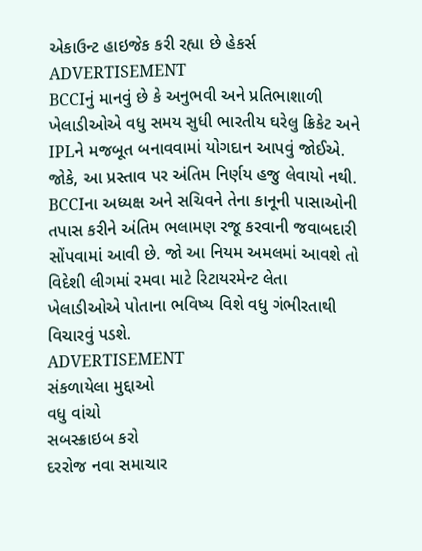એકાઉન્ટ હાઇજેક કરી રહ્યા છે હેકર્સ
ADVERTISEMENT
BCCIનું માનવું છે કે અનુભવી અને પ્રતિભાશાળી ખેલાડીઓએ વધુ સમય સુધી ભારતીય ઘરેલુ ક્રિકેટ અને IPLને મજબૂત બનાવવામાં યોગદાન આપવું જોઈએ. જોકે, આ પ્રસ્તાવ પર અંતિમ નિર્ણય હજુ લેવાયો નથી. BCCIના અધ્યક્ષ અને સચિવને તેના કાનૂની પાસાઓની તપાસ કરીને અંતિમ ભલામણ રજૂ કરવાની જવાબદારી સોંપવામાં આવી છે. જો આ નિયમ અમલમાં આવશે તો વિદેશી લીગમાં રમવા માટે રિટાયરમેન્ટ લેતા ખેલાડીઓએ પોતાના ભવિષ્ય વિશે વધુ ગંભીરતાથી વિચારવું પડશે.
ADVERTISEMENT
સંકળાયેલા મુદ્દાઓ
વધુ વાંચો
સબસ્ક્રાઇબ કરો
દરરોજ નવા સમાચાર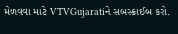મેળવવા માટે VTVGujaratiને સબસ્ક્રાઈબ કરો.